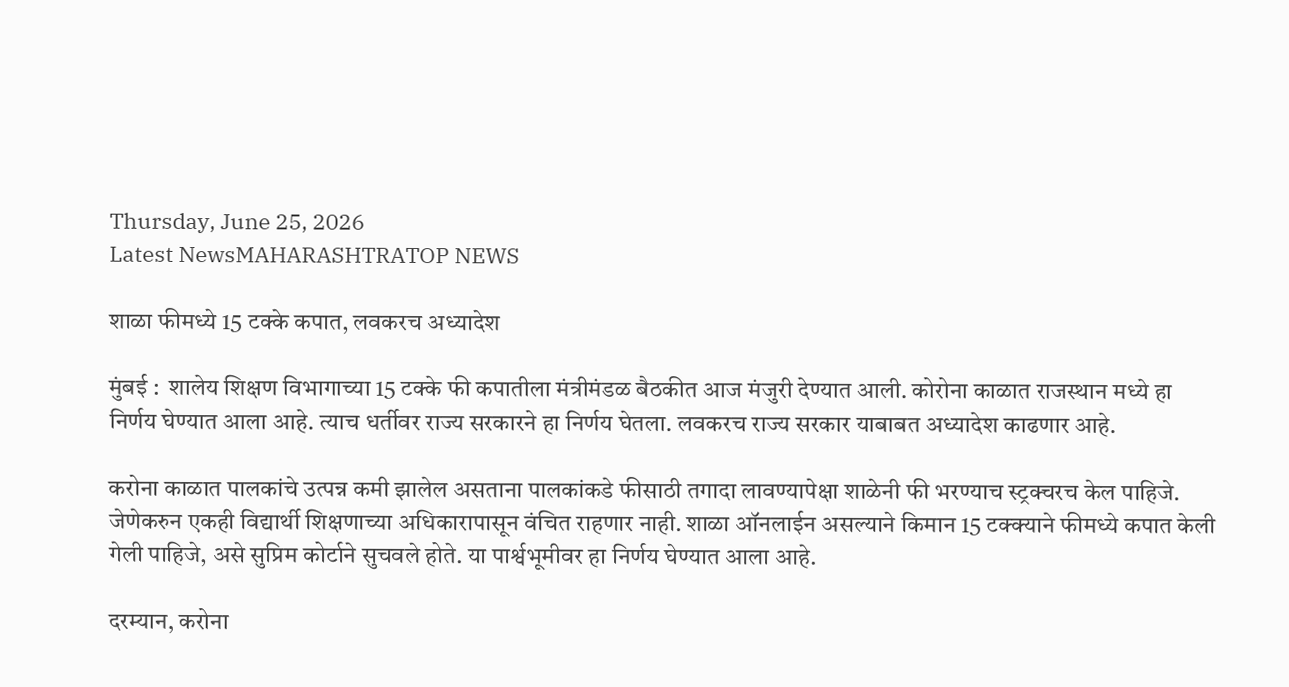Thursday, June 25, 2026
Latest NewsMAHARASHTRATOP NEWS

शाळा फीमध्ये 15 टक्के कपात, लवकरच अध्यादेश

मुंबई :  शालेय शिक्षण विभागाच्या 15 टक्के फी कपातीला मंत्रीमंडळ बैठकीत आज मंजुरी देण्यात आली. कोरोना काळात राजस्थान मध्ये हा निर्णय घेण्यात आला आहे. त्याच धर्तीवर राज्य सरकारने हा निर्णय घेतला. लवकरच राज्य सरकार याबाबत अध्यादेश काढणार आहे.

करोना काळात पालकांचे उत्पन्न कमी झालेल असताना पालकांकडे फीसाठी तगादा लावण्यापेक्षा शाळेनी फी भरण्याच स्ट्रक्चरच केल पाहिजे. जेणेकरुन एकही विद्यार्थी शिक्षणाच्या अधिकारापासून वंचित राहणार नाही. शाळा ऑनलाईन असल्याने किमान 15 टक्क्याने फीमध्ये कपात केली गेली पाहिजे, असे सुप्रिम कोर्टाने सुचवले होते. या पार्श्वभूमीवर हा निर्णय घेण्यात आला आहे.

दरम्यान, करोना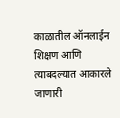काळातील ऑनलाईन शिक्षण आणि त्याबदल्यात आकारले जाणारी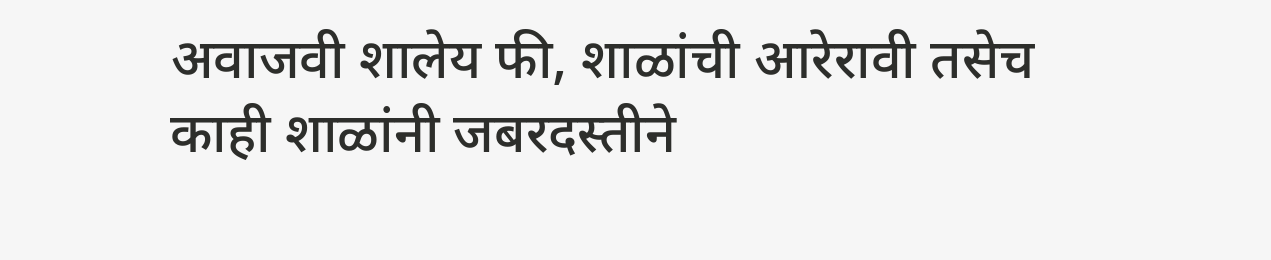अवाजवी शालेय फी, शाळांची आरेरावी तसेच काही शाळांनी जबरदस्तीने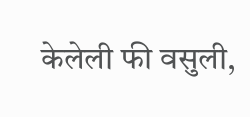केलेली फी वसुली,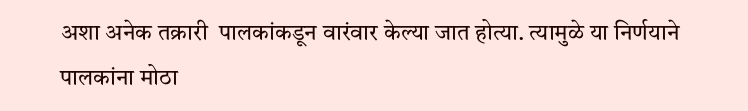अशा अनेक तक्रारी  पालकांकडून वारंवार केल्या जात होत्या. त्यामुळे या निर्णयाने पालकांना मोठा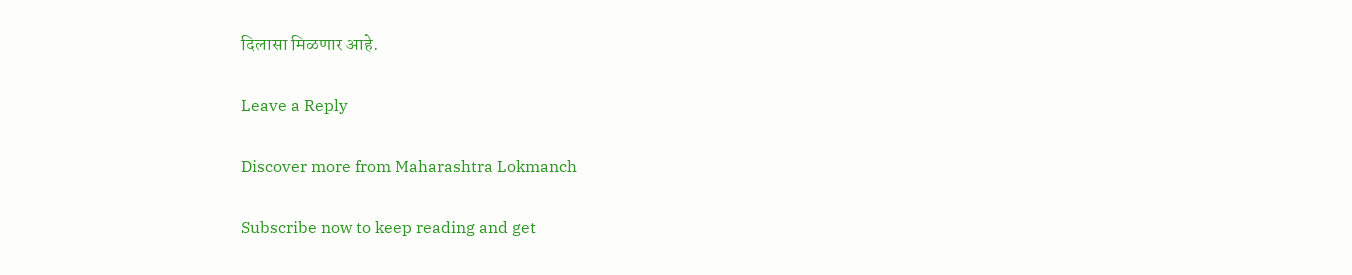दिलासा मिळणार आहे.

Leave a Reply

Discover more from Maharashtra Lokmanch

Subscribe now to keep reading and get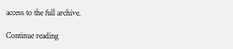access to the full archive.

Continue reading